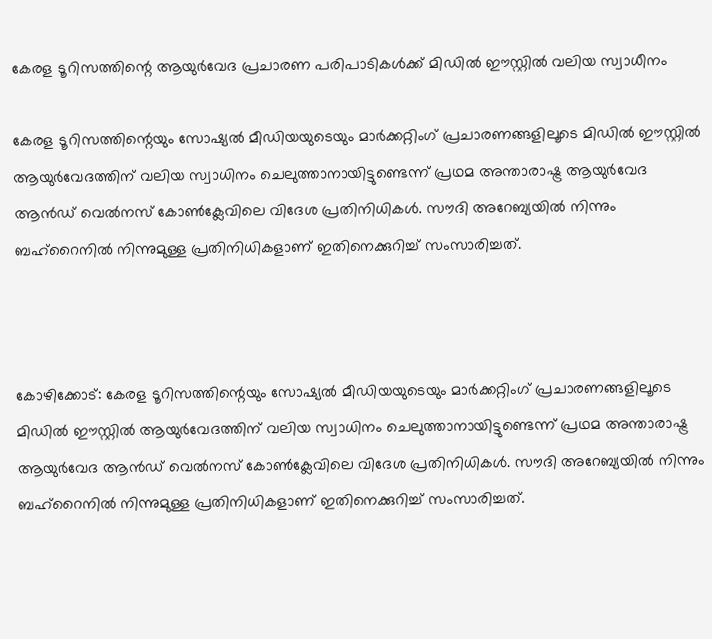കേരള ടൂറിസത്തിന്റെ ആയുർവേദ പ്രചാരണ പരിപാടികൾക്ക് മിഡിൽ ഈസ്റ്റിൽ വലിയ സ്വാധീനം

കേരള ടൂറിസത്തിന്റെയും സോഷ്യൽ മീഡിയയുടെയും മാർക്കറ്റിംഗ് പ്രചാരണങ്ങളിലൂടെ മിഡിൽ ഈസ്റ്റിൽ ആയുർവേദത്തിന് വലിയ സ്വാധിനം ചെലുത്താനായിട്ടുണ്ടെന്ന് പ്രഥമ അന്താരാഷ്ട്ര ആയുർവേദ ആൻഡ് വെൽനസ് കോൺക്ലേവിലെ വിദേശ പ്രതിനിധികൾ. സൗദി അറേബ്യയിൽ നിന്നും ബഹ്റൈനിൽ നിന്നുമുള്ള പ്രതിനിധികളാണ് ഇതിനെക്കുറിച്ച് സംസാരിച്ചത്.



കോഴിക്കോട്: കേരള ടൂറിസത്തിന്റെയും സോഷ്യൽ മീഡിയയുടെയും മാർക്കറ്റിംഗ് പ്രചാരണങ്ങളിലൂടെ മിഡിൽ ഈസ്റ്റിൽ ആയുർവേദത്തിന് വലിയ സ്വാധിനം ചെലുത്താനായിട്ടുണ്ടെന്ന് പ്രഥമ അന്താരാഷ്ട്ര ആയുർവേദ ആൻഡ് വെൽനസ് കോൺക്ലേവിലെ വിദേശ പ്രതിനിധികൾ. സൗദി അറേബ്യയിൽ നിന്നും ബഹ്റൈനിൽ നിന്നുമുള്ള പ്രതിനിധികളാണ് ഇതിനെക്കുറിച്ച് സംസാരിച്ചത്.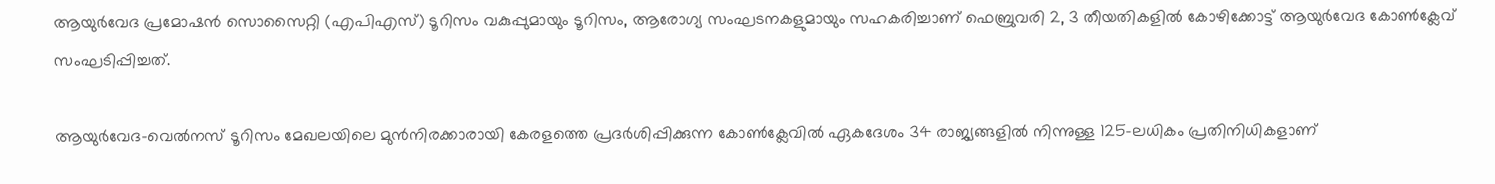ആയുർവേദ പ്രമോഷൻ സൊസൈറ്റി (എപിഎസ്) ടൂറിസം വകുപ്പുമായും ടൂറിസം, ആരോഗ്യ സംഘടനകളുമായും സഹകരിച്ചാണ് ഫെബ്രുവരി 2, 3 തീയതികളിൽ കോഴിക്കോട്ട് ആയുർവേദ കോൺക്ലേവ് സംഘടിപ്പിച്ചത്.

ആയുർവേദ-വെൽനസ് ടൂറിസം മേഖലയിലെ മുൻനിരക്കാരായി കേരളത്തെ പ്രദർശിപ്പിക്കുന്ന കോൺക്ലേവിൽ ഏകദേശം 34 രാജ്യങ്ങളിൽ നിന്നുള്ള 125-ലധികം പ്രതിനിധികളാണ്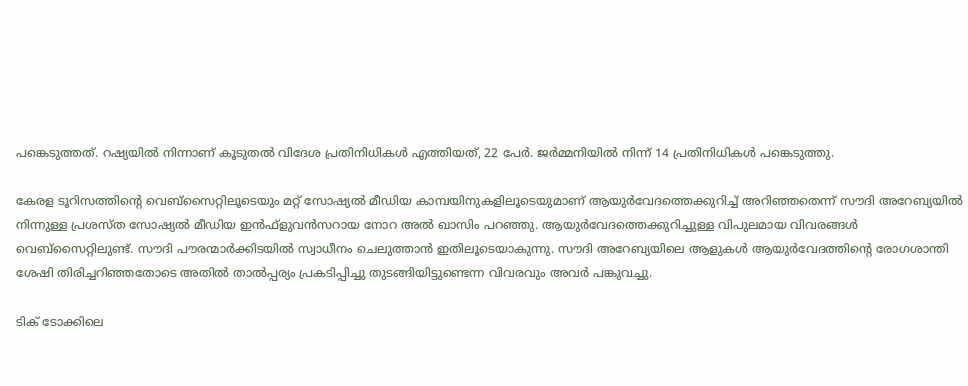പങ്കെടുത്തത്. റഷ്യയിൽ നിന്നാണ് കൂടുതൽ വിദേശ പ്രതിനിധികൾ എത്തിയത്, 22 പേർ. ജർമ്മനിയിൽ നിന്ന് 14 പ്രതിനിധികൾ പങ്കെടുത്തു.

കേരള ടൂറിസത്തിന്റെ വെബ്സൈറ്റിലൂടെയും മറ്റ് സോഷ്യൽ മീഡിയ കാമ്പയിനുകളിലൂടെയുമാണ് ആയുർവേദത്തെക്കുറിച്ച് അറിഞ്ഞതെന്ന് സൗദി അറേബ്യയിൽ നിന്നുള്ള പ്രശസ്ത സോഷ്യൽ മീഡിയ ഇൻഫ്‌ളുവൻസറായ നോറ അൽ ഖാസിം പറഞ്ഞു. ആയുർവേദത്തെക്കുറിച്ചുള്ള വിപുലമായ വിവരങ്ങൾ വെബ്സൈറ്റിലുണ്ട്. സൗദി പൗരന്മാർക്കിടയിൽ സ്വാധീനം ചെലുത്താൻ ഇതിലൂടെയാകുന്നു. സൗദി അറേബ്യയിലെ ആളുകൾ ആയുർവേദത്തിന്റെ രോഗശാന്തി ശേഷി തിരിച്ചറിഞ്ഞതോടെ അതിൽ താൽപ്പര്യം പ്രകടിപ്പിച്ചു തുടങ്ങിയിട്ടുണ്ടെന്ന വിവരവും അവർ പങ്കുവച്ചു.

ടിക് ടോക്കിലെ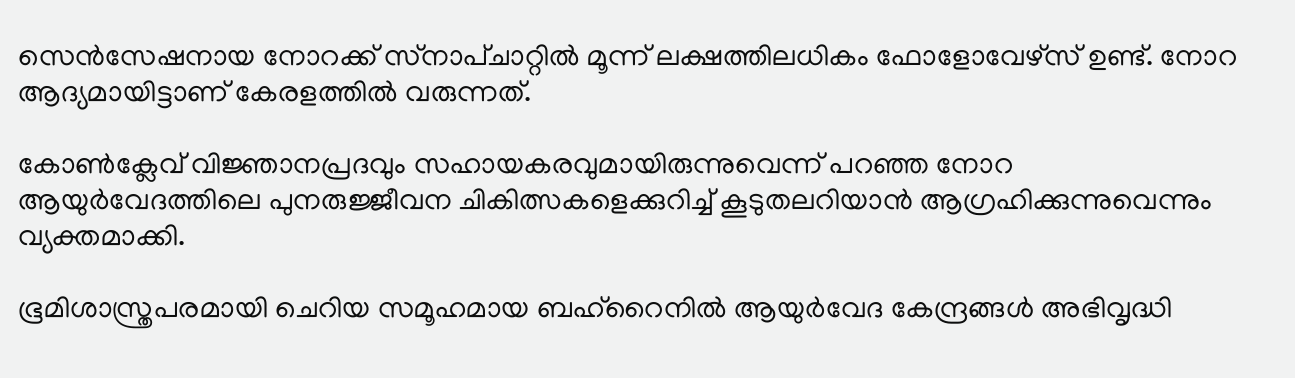സെൻസേഷനായ നോറക്ക് സ്‌നാപ്ചാറ്റിൽ മൂന്ന് ലക്ഷത്തിലധികം ഫോളോവേഴ്സ് ഉണ്ട്. നോറ ആദ്യമായിട്ടാണ് കേരളത്തിൽ വരുന്നത്.

കോൺക്ലേവ് വിജ്ഞാനപ്രദവും സഹായകരവുമായിരുന്നുവെന്ന് പറഞ്ഞ നോറ ആയുർവേദത്തിലെ പുനരുജ്ജീവന ചികിത്സകളെക്കുറിച്ച് കൂടുതലറിയാൻ ആഗ്രഹിക്കുന്നുവെന്നും വ്യക്തമാക്കി.

ഭൂമിശാസ്ത്രപരമായി ചെറിയ സമൂഹമായ ബഹ്റൈനിൽ ആയുർവേദ കേന്ദ്രങ്ങൾ അഭിവൃദ്ധി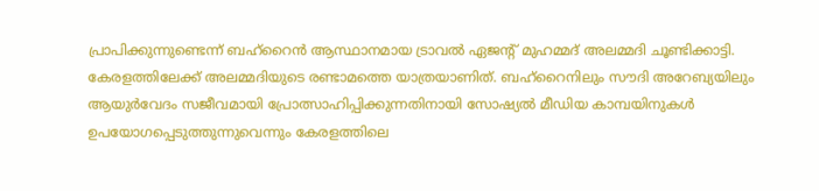പ്രാപിക്കുന്നുണ്ടെന്ന് ബഹ്റൈൻ ആസ്ഥാനമായ ട്രാവൽ ഏജന്റ് മുഹമ്മദ് അലമ്മദി ചൂണ്ടിക്കാട്ടി. കേരളത്തിലേക്ക് അലമ്മദിയുടെ രണ്ടാമത്തെ യാത്രയാണിത്. ബഹ്റൈനിലും സൗദി അറേബ്യയിലും ആയുർവേദം സജീവമായി പ്രോത്സാഹിപ്പിക്കുന്നതിനായി സോഷ്യൽ മീഡിയ കാമ്പയിനുകൾ ഉപയോഗപ്പെടുത്തുന്നുവെന്നും കേരളത്തിലെ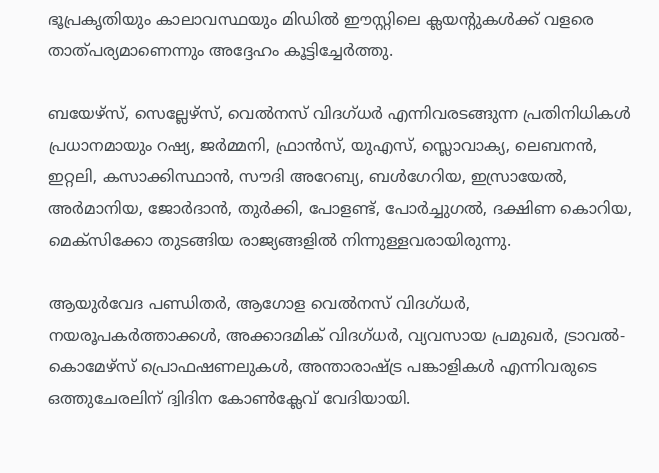ഭൂപ്രകൃതിയും കാലാവസ്ഥയും മിഡിൽ ഈസ്റ്റിലെ ക്ലയന്റുകൾക്ക് വളരെ താത്പര്യമാണെന്നും അദ്ദേഹം കൂട്ടിച്ചേർത്തു.

ബയേഴ്‌സ്, സെല്ലേഴ്‌സ്, വെൽനസ് വിദഗ്ധർ എന്നിവരടങ്ങുന്ന പ്രതിനിധികൾ പ്രധാനമായും റഷ്യ, ജർമ്മനി, ഫ്രാൻസ്, യുഎസ്, സ്ലൊവാക്യ, ലെബനൻ, ഇറ്റലി, കസാക്കിസ്ഥാൻ, സൗദി അറേബ്യ, ബൾഗേറിയ, ഇസ്രായേൽ, അർമാനിയ, ജോർദാൻ, തുർക്കി, പോളണ്ട്, പോർച്ചുഗൽ, ദക്ഷിണ കൊറിയ, മെക്‌സിക്കോ തുടങ്ങിയ രാജ്യങ്ങളിൽ നിന്നുള്ളവരായിരുന്നു.

ആയുർവേദ പണ്ഡിതർ, ആഗോള വെൽനസ് വിദഗ്ധർ, നയരൂപകർത്താക്കൾ, അക്കാദമിക് വിദഗ്ധർ, വ്യവസായ പ്രമുഖർ, ട്രാവൽ-കൊമേഴ്‌സ് പ്രൊഫഷണലുകൾ, അന്താരാഷ്ട്ര പങ്കാളികൾ എന്നിവരുടെ ഒത്തുചേരലിന് ദ്വിദിന കോൺക്ലേവ് വേദിയായി.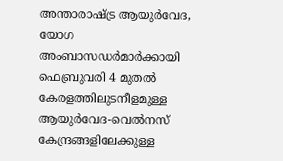അന്താരാഷ്ട്ര ആയുർവേദ, യോഗ അംബാസഡർമാർക്കായി ഫെബ്രുവരി 4 മുതൽ കേരളത്തിലുടനീളമുള്ള ആയുർവേദ-വെൽനസ് കേന്ദ്രങ്ങളിലേക്കുള്ള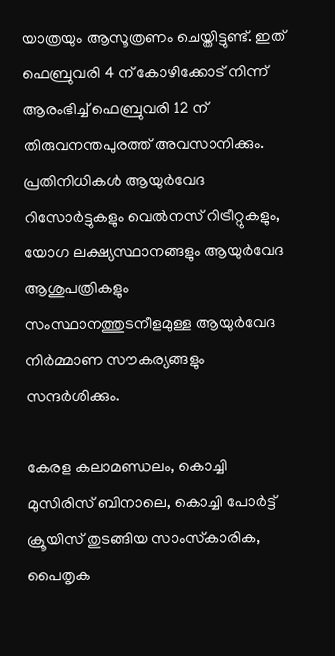യാത്രയും ആസൂത്രണം ചെയ്തിട്ടുണ്ട്. ഇത് ഫെബ്രുവരി 4 ന് കോഴിക്കോട് നിന്ന് ആരംഭിച്ച് ഫെബ്രുവരി 12 ന് തിരുവനന്തപുരത്ത് അവസാനിക്കും. പ്രതിനിധികൾ ആയുർവേദ റിസോർട്ടുകളും വെൽനസ് റിട്രീറ്റുകളും, യോഗ ലക്ഷ്യസ്ഥാനങ്ങളും ആയുർവേദ ആശുപത്രികളും സംസ്ഥാനത്തുടനീളമുള്ള ആയുർവേദ നിർമ്മാണ സൗകര്യങ്ങളും സന്ദർശിക്കും.

കേരള കലാമണ്ഡലം, കൊച്ചി മുസിരിസ് ബിനാലെ, കൊച്ചി പോർട്ട് ക്രൂയിസ് തുടങ്ങിയ സാംസ്‌കാരിക, പൈതൃക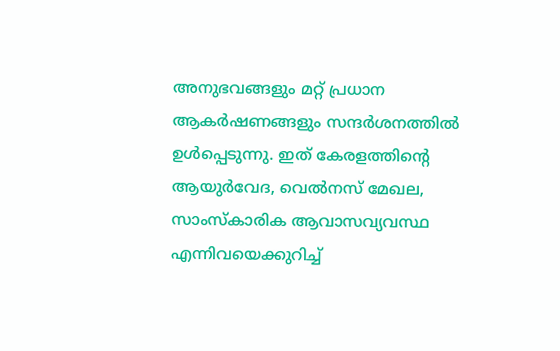അനുഭവങ്ങളും മറ്റ് പ്രധാന ആകർഷണങ്ങളും സന്ദർശനത്തിൽ ഉൾപ്പെടുന്നു. ഇത് കേരളത്തിന്റെ ആയുർവേദ, വെൽനസ് മേഖല, സാംസ്‌കാരിക ആവാസവ്യവസ്ഥ എന്നിവയെക്കുറിച്ച്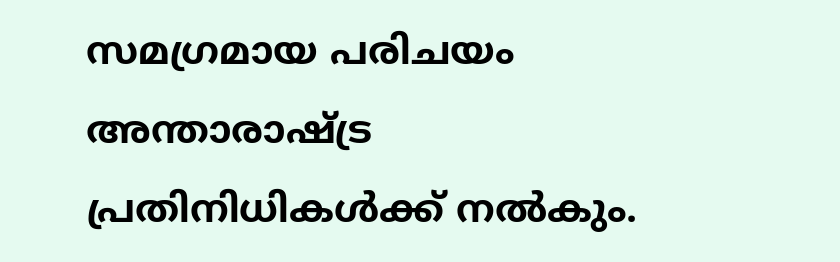സമഗ്രമായ പരിചയം അന്താരാഷ്ട്ര പ്രതിനിധികൾക്ക് നൽകും.